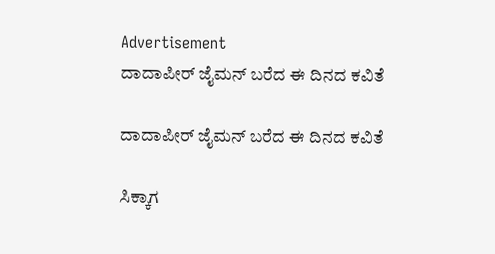Advertisement
ದಾದಾಪೀರ್ ಜೈಮನ್ ಬರೆದ ಈ ದಿನದ ಕವಿತೆ

ದಾದಾಪೀರ್ ಜೈಮನ್ ಬರೆದ ಈ ದಿನದ ಕವಿತೆ

ಸಿಕ್ಕಾಗ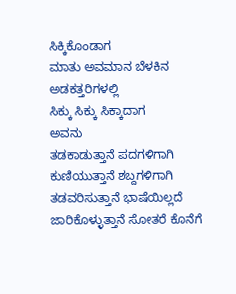ಸಿಕ್ಕಿಕೊಂಡಾಗ
ಮಾತು ಅವಮಾನ ಬೆಳಕಿನ ಅಡಕತ್ತರಿಗಳಲ್ಲಿ
ಸಿಕ್ಕು ಸಿಕ್ಕು ಸಿಕ್ಕಾದಾಗ
ಅವನು
ತಡಕಾಡುತ್ತಾನೆ ಪದಗಳಿಗಾಗಿ
ಕುಣಿಯುತ್ತಾನೆ ಶಬ್ದಗಳಿಗಾಗಿ
ತಡವರಿಸುತ್ತಾನೆ ಭಾಷೆಯಿಲ್ಲದೆ
ಜಾರಿಕೊಳ್ಳುತ್ತಾನೆ ಸೋತರೆ ಕೊನೆಗೆ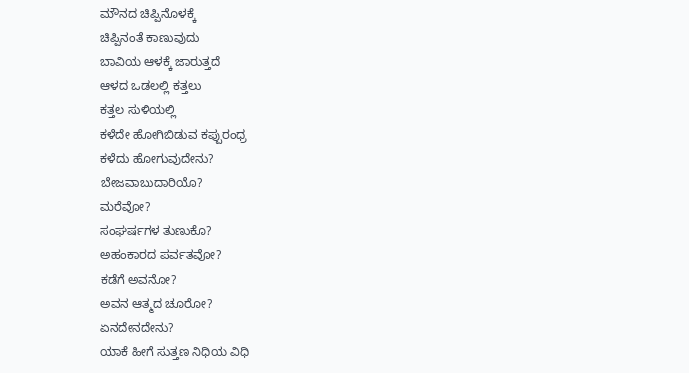ಮೌನದ ಚಿಪ್ಪಿನೊಳಕ್ಕೆ
ಚಿಪ್ಪಿನಂತೆ ಕಾಣುವುದು
ಬಾವಿಯ ಆಳಕ್ಕೆ ಜಾರುತ್ತದೆ
ಆಳದ ಒಡಲಲ್ಲಿ ಕತ್ತಲು
ಕತ್ತಲ ಸುಳಿಯಲ್ಲಿ
ಕಳೆದೇ ಹೋಗಿಬಿಡುವ ಕಪ್ಪುರಂಧ್ರ
ಕಳೆದು ಹೋಗುವುದೇನು?
ಬೇಜವಾಬುದಾರಿಯೊ?
ಮರೆವೋ?
ಸಂಘರ್ಷಗಳ ತುಣುಕೊ?
ಅಹಂಕಾರದ ಪರ್ವತವೋ?
ಕಡೆಗೆ ಅವನೋ?
ಅವನ ಆತ್ಮದ ಚೂರೋ?
ಏನದೇನದೇನು?
ಯಾಕೆ ಹೀಗೆ ಸುತ್ತಣ ನಿಧಿಯ ವಿಧಿ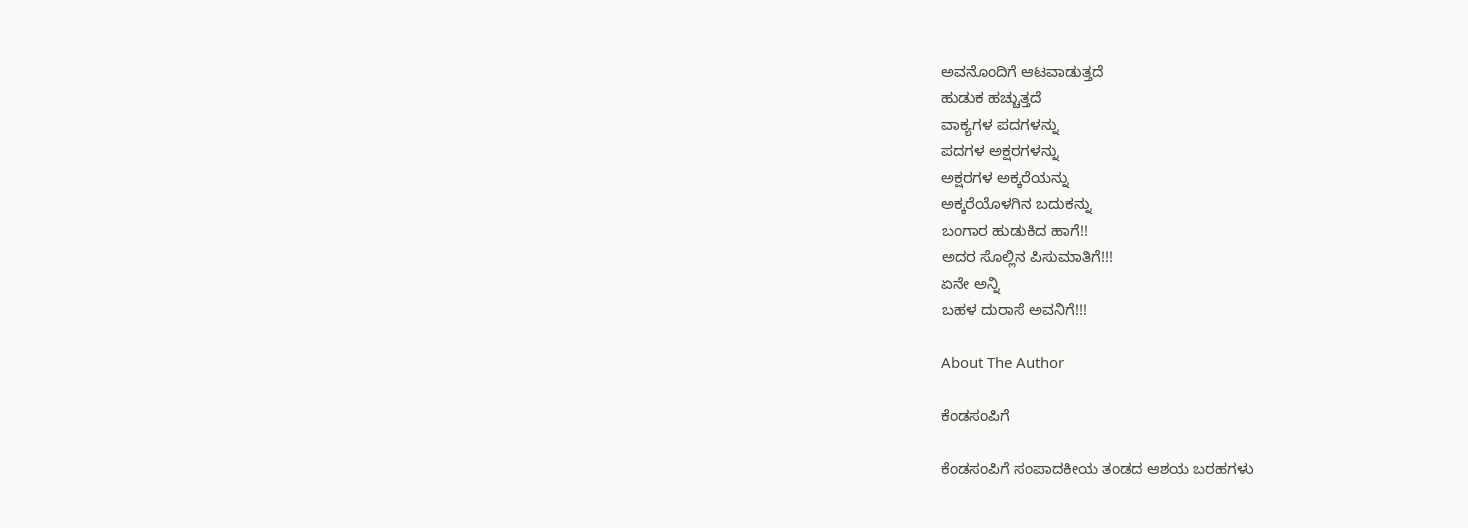ಅವನೊಂದಿಗೆ ಆಟವಾಡುತ್ತದೆ
ಹುಡುಕ ಹಚ್ಚುತ್ತದೆ
ವಾಕ್ಯಗಳ ಪದಗಳನ್ನು
ಪದಗಳ ಅಕ್ಷರಗಳನ್ನು
ಅಕ್ಷರಗಳ ಅಕ್ಕರೆಯನ್ನು
ಅಕ್ಕರೆಯೊಳಗಿನ ಬದುಕನ್ನು
ಬಂಗಾರ ಹುಡುಕಿದ ಹಾಗೆ!!
ಅದರ ಸೊಲ್ಲಿನ ಪಿಸುಮಾತಿಗೆ!!!
ಏನೇ ಅನ್ನಿ
ಬಹಳ ದುರಾಸೆ ಅವನಿಗೆ!!!

About The Author

ಕೆಂಡಸಂಪಿಗೆ

ಕೆಂಡಸಂಪಿಗೆ ಸಂಪಾದಕೀಯ ತಂಡದ ಆಶಯ ಬರಹಗಳು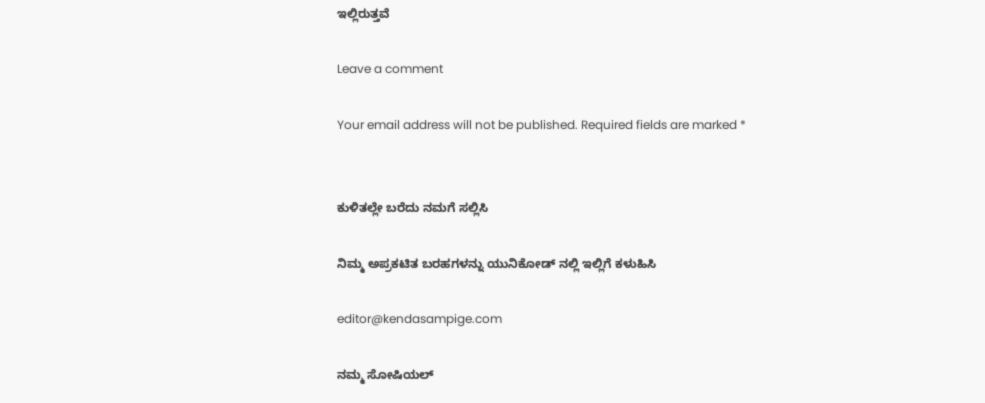ಇಲ್ಲಿರುತ್ತವೆ

Leave a comment

Your email address will not be published. Required fields are marked *


ಕುಳಿತಲ್ಲೇ ಬರೆದು ನಮಗೆ ಸಲ್ಲಿಸಿ

ನಿಮ್ಮ ಅಪ್ರಕಟಿತ ಬರಹಗಳನ್ನು ಯುನಿಕೋಡ್ ನಲ್ಲಿ ಇಲ್ಲಿಗೆ ಕಳುಹಿಸಿ

editor@kendasampige.com

ನಮ್ಮ ಸೋಷಿಯಲ್‌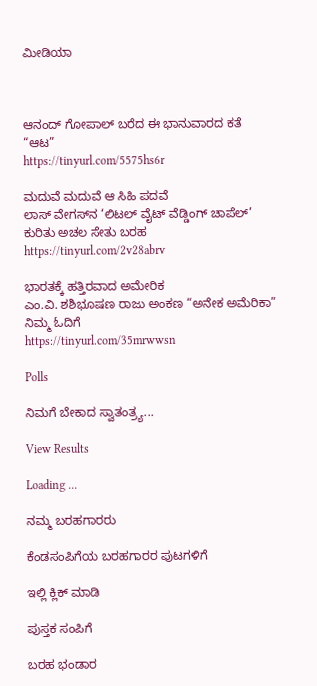ಮೀಡಿಯಾ



ಆನಂದ್‌ ಗೋಪಾಲ್‌ ಬರೆದ ಈ ಭಾನುವಾರದ ಕತೆ “ಆಟ”
https://tinyurl.com/5575hs6r

ಮದುವೆ ಮದುವೆ ಆ ಸಿಹಿ ಪದವೆ
ಲಾಸ್‌ ವೇಗಸ್‌ನ ‘ಲಿಟಲ್ ವೈಟ್ ವೆಡ್ಡಿಂಗ್ ಚಾಪೆಲ್’ ಕುರಿತು ಅಚಲ ಸೇತು ಬರಹ
https://tinyurl.com/2v28abrv

ಭಾರತಕ್ಕೆ ಹತ್ತಿರವಾದ ಅಮೇರಿಕ
ಎಂ.ವಿ. ಶಶಿಭೂಷಣ ರಾಜು ಅಂಕಣ “ಅನೇಕ ಅಮೆರಿಕಾ” ನಿಮ್ಮ ಓದಿಗೆ
https://tinyurl.com/35mrwwsn

Polls

ನಿಮಗೆ ಬೇಕಾದ ಸ್ವಾತಂತ್ರ್ಯ...

View Results

Loading ...

ನಮ್ಮ ಬರಹಗಾರರು

ಕೆಂಡಸಂಪಿಗೆಯ ಬರಹಗಾರರ ಪುಟಗಳಿಗೆ

ಇಲ್ಲಿ ಕ್ಲಿಕ್ ಮಾಡಿ

ಪುಸ್ತಕ ಸಂಪಿಗೆ

ಬರಹ ಭಂಡಾರ